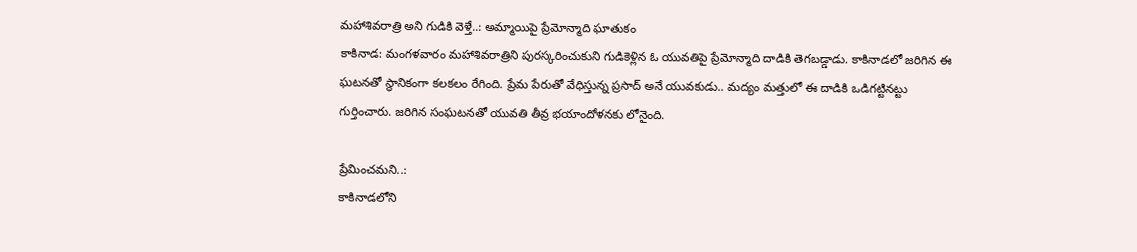మహాశివరాత్రి అని గుడికి వెళ్తే..: అమ్మాయిపై ప్రేమోన్మాది ఘాతుకం
కాకినాడ: మంగళవారం మహాశివరాత్రిని పురస్కరించుకుని గుడికెళ్లిన ఓ యువతిపై ప్రేమోన్మాది దాడికి తెగబడ్డాడు. కాకినాడలో జరిగిన ఈ ఘటనతో స్థానికంగా కలకలం రేగింది. ప్రేమ పేరుతో వేధిస్తున్న ప్రసాద్ అనే యువకుడు.. మద్యం మత్తులో ఈ దాడికి ఒడిగట్టినట్టు గుర్తించారు. జరిగిన సంఘటనతో యువతి తీవ్ర భయాందోళనకు లోనైంది.

ప్రేమించమని..:
కాకినాడలోని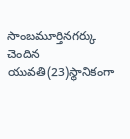సాంబమూర్తినగర్కు చెందిన యువతి(23)స్థానికంగా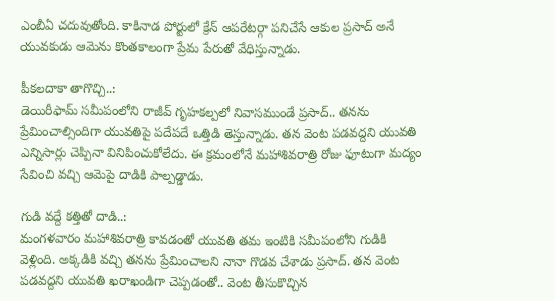ఎంబీఏ చదువుతోంది. కాకినాడ పోర్టులో క్రేన్ ఆపరేటర్గా పనిచేసే ఆకుల ప్రసాద్ అనే యువకుడు ఆమెను కొంతకాలంగా ప్రేమ పేరుతో వేధిస్తున్నాడు.

పీకలదాకా తాగొచ్చి..:
డెయిరీఫామ్ సమీపంలోని రాజీవ్ గృహకల్పలో నివాసముండే ప్రసాద్.. తనను ప్రేమించాల్సిందిగా యువతిపై పదేపదే ఒత్తిడి తెస్తున్నాడు. తన వెంట పడవద్దని యువతి ఎన్నిసార్లు చెప్పినా వినిపించుకోలేదు. ఈ క్రమంలోనే మహాశివరాత్రి రోజు ఫూటుగా మద్యం సేవించి వచ్చి ఆమెపై దాడికి పాల్పడ్డాడు.

గుడి వద్దే కత్తితో దాడి..:
మంగళవారం మహాశివరాత్రి కావడంతో యువతి తమ ఇంటికి సమీపంలోని గుడికి వెళ్లింది. అక్కడికి వచ్చి తనను ప్రేమించాలని నానా గొడవ చేశాడు ప్రసాద్. తన వెంట పడవద్దని యువతి ఖరాఖండిగా చెప్పడంతో.. వెంట తీసుకొచ్చిన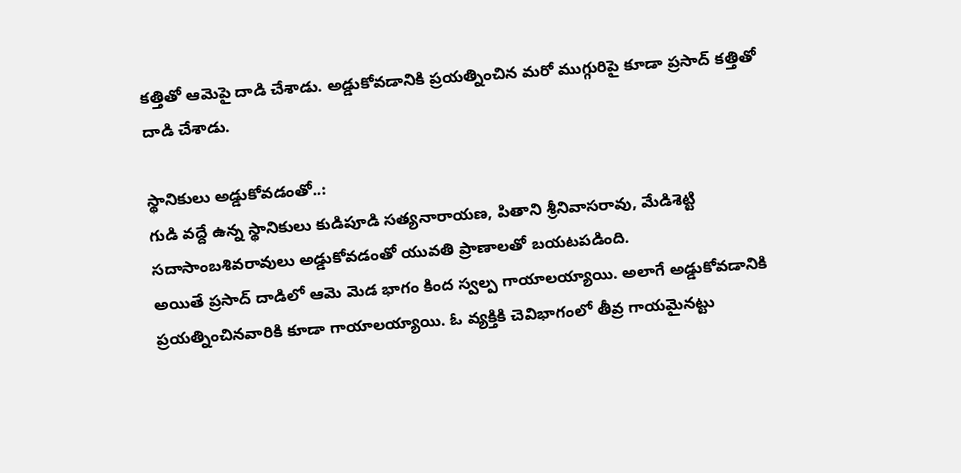కత్తితో ఆమెపై దాడి చేశాడు. అడ్డుకోవడానికి ప్రయత్నించిన మరో ముగ్గురిపై కూడా ప్రసాద్ కత్తితో దాడి చేశాడు.

స్థానికులు అడ్డుకోవడంతో..:
గుడి వద్దే ఉన్న స్థానికులు కుడిపూడి సత్యనారాయణ, పితాని శ్రీనివాసరావు, మేడిశెట్టి సదాసాంబశివరావులు అడ్డుకోవడంతో యువతి ప్రాణాలతో బయటపడింది.
అయితే ప్రసాద్ దాడిలో ఆమె మెడ భాగం కింద స్వల్ప గాయాలయ్యాయి. అలాగే అడ్డుకోవడానికి ప్రయత్నించినవారికి కూడా గాయాలయ్యాయి. ఓ వ్యక్తికి చెవిభాగంలో తీవ్ర గాయమైనట్టు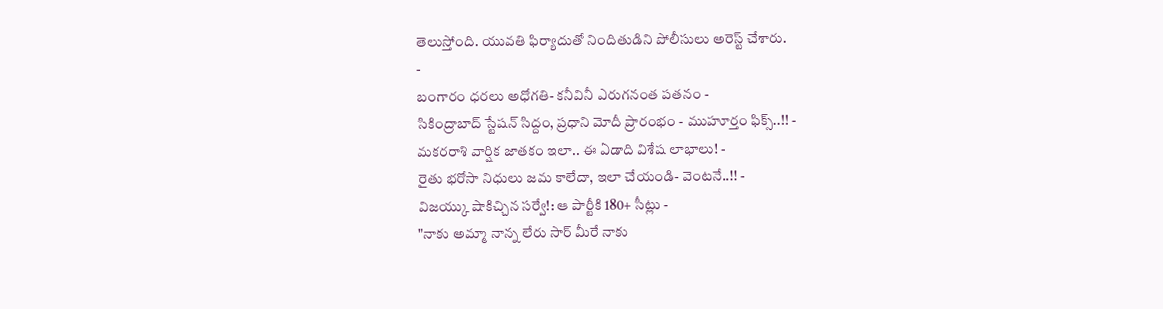తెలుస్తోంది. యువతి ఫిర్యాదుతో నిందితుడిని పోలీసులు అరెస్ట్ చేశారు.
-
బంగారం ధరలు అధోగతి- కనీవినీ ఎరుగనంత పతనం -
సికింద్రాబాద్ స్టేషన్ సిద్దం, ప్రధాని మోదీ ప్రారంభం - ముహూర్తం ఫిక్స్..!! -
మకరరాశి వార్షిక జాతకం ఇలా.. ఈ ఏడాది విశేష లాభాలు! -
రైతు భరోసా నిధులు జమ కాలేదా, ఇలా చేయండి- వెంటనే..!! -
విజయ్కు షాకిచ్చిన సర్వే!: ఆ పార్టీకి 180+ సీట్లు -
"నాకు అమ్మా నాన్న లేరు సార్ మీరే నాకు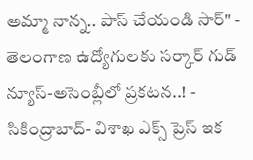అమ్మా నాన్న.. పాస్ చేయండి సార్" -
తెలంగాణ ఉద్యోగులకు సర్కార్ గుడ్ న్యూస్-అసెంబ్లీలో ప్రకటన..! -
సికింద్రాబాద్- విశాఖ ఎక్స్ ప్రెస్ ఇక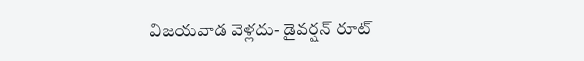విజయవాడ వెళ్లదు- డైవర్షన్ రూట్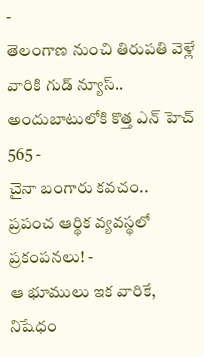-
తెలంగాణ నుంచి తిరుపతి వెళ్లే వారికి గుడ్ న్యూస్.. అందుబాటులోకి కొత్త ఎన్ హెచ్ 565 -
చైనా బంగారు కవచం.. ప్రపంచ ఆర్థిక వ్యవస్థలో ప్రకంపనలు! -
ఆ భూములు ఇక వారికే, నిషేధం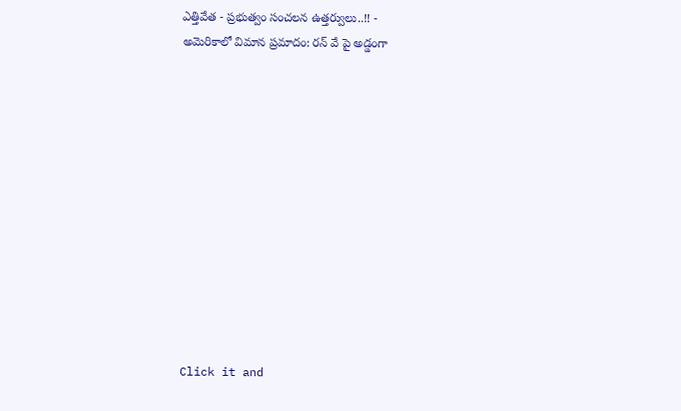ఎత్తివేత - ప్రభుత్వం సంచలన ఉత్తర్వులు..!! -
అమెరికాలో విమాన ప్రమాదం: రన్ వే పై అడ్డంగా












Click it and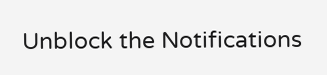Unblock the Notifications